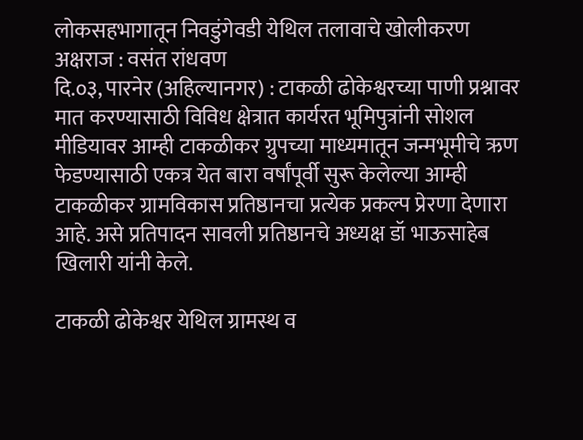लोकसहभागातून निवडुंगेवडी येथिल तलावाचे खोलीकरण
अक्षराज : वसंत रांधवण
दि.०३, पारनेर (अहिल्यानगर) : टाकळी ढोकेश्वरच्या पाणी प्रश्नावर मात करण्यासाठी विविध क्षेत्रात कार्यरत भूमिपुत्रांनी सोशल मीडियावर आम्ही टाकळीकर ग्रुपच्या माध्यमातून जन्मभूमीचे ऋण फेडण्यासाठी एकत्र येत बारा वर्षांपूर्वी सुरू केलेल्या आम्ही टाकळीकर ग्रामविकास प्रतिष्ठानचा प्रत्येक प्रकल्प प्रेरणा देणारा आहे. असे प्रतिपादन सावली प्रतिष्ठानचे अध्यक्ष डॉ भाऊसाहेब खिलारी यांनी केले.

टाकळी ढोकेश्वर येथिल ग्रामस्थ व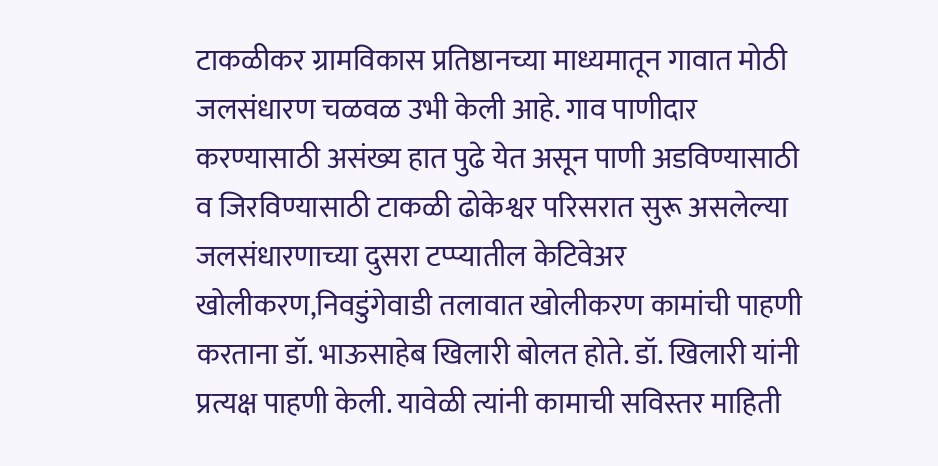टाकळीकर ग्रामविकास प्रतिष्ठानच्या माध्यमातून गावात मोठी जलसंधारण चळवळ उभी केली आहे. गाव पाणीदार करण्यासाठी असंख्य हात पुढे येत असून पाणी अडविण्यासाठी व जिरविण्यासाठी टाकळी ढोकेश्वर परिसरात सुरू असलेल्या जलसंधारणाच्या दुसरा टप्प्यातील केटिवेअर खोलीकरण,निवडुंगेवाडी तलावात खोलीकरण कामांची पाहणी करताना डॉ. भाऊसाहेब खिलारी बोलत होते. डॉ. खिलारी यांनी प्रत्यक्ष पाहणी केली. यावेळी त्यांनी कामाची सविस्तर माहिती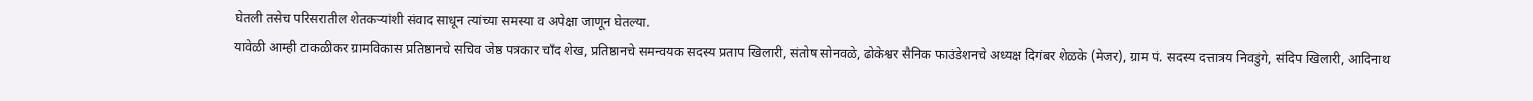घेतली तसेच परिसरातील शेतकऱ्यांशी संवाद साधून त्यांच्या समस्या व अपेक्षा जाणून घेतल्या.
यावेळी आम्ही टाकळीकर ग्रामविकास प्रतिष्ठानचे सचिव जेष्ठ पत्रकार चॉंद शेख, प्रतिष्ठानचे समन्वयक सदस्य प्रताप खिलारी, संतोष सोनवळे, ढोकेश्वर सैनिक फाउंडेशनचे अध्यक्ष दिगंबर शेळके (मेजर), ग्राम पं. सदस्य दत्तात्रय निवडुंगे, संदिप खिलारी, आदिनाथ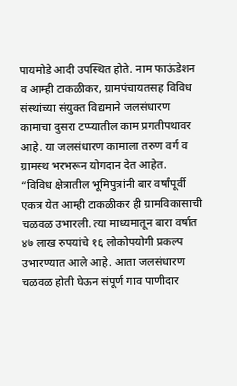पायमोडे आदी उपस्थित होते. नाम फाऊंडेशन व आम्ही टाकळीकर, ग्रामपंचायतसह विविध संस्थांच्या संयुक्त विद्यमाने जलसंधारण कामाचा दुसरा टप्प्यातील काम प्रगतीपथावर आहे. या जलसंधारण कामाला तरुण वर्ग व ग्रामस्थ भरभरून योगदान देत आहेत.
“विविध क्षेत्रातील भूमिपुत्रांनी बार वर्षांपूर्वी एकत्र येत आम्ही टाकळीकर ही ग्रामविकासाची चळवळ उभारली. त्या माध्यमातून बारा वर्षात ४७ लाख रुपयांचे १६ लोकोपयोगी प्रकल्प उभारण्यात आले आहे. आता जलसंधारण चळवळ होती घेऊन संपूर्ण गाव पाणीदार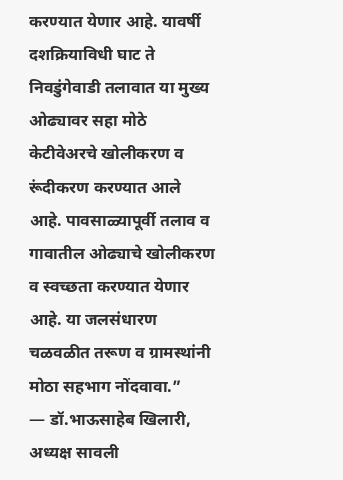करण्यात येणार आहे. यावर्षी दशक्रियाविधी घाट ते निवडुंगेवाडी तलावात या मुख्य ओढ्यावर सहा मोठे केटीवेअरचे खोलीकरण व रूंदीकरण करण्यात आले आहे. पावसाळ्यापूर्वी तलाव व गावातील ओढ्याचे खोलीकरण व स्वच्छता करण्यात येणार आहे. या जलसंधारण चळवळीत तरूण व ग्रामस्थांनी मोठा सहभाग नोंदवावा.”
— डॉ.भाऊसाहेब खिलारी, अध्यक्ष सावली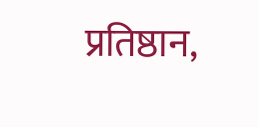प्रतिष्ठान,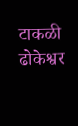टाकळी ढोकेश्वर